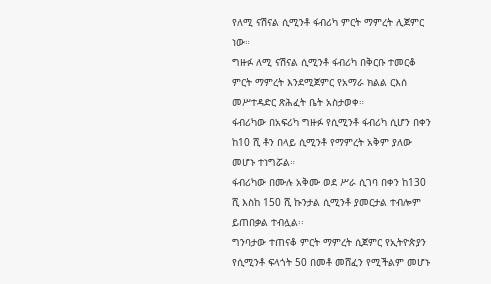የለሚ ናሽናል ሲሚንቶ ፋብሪካ ምርት ማምረት ሊጀምር ነው።
ግዙፉ ለሚ ናሽናል ሲሚንቶ ፋብሪካ በቅርቡ ተመርቆ ምርት ማምረት እንደሚጀምር የአማራ ክልል ርእሰ መሥተዳድር ጽሕፈት ቤት አስታወቀ።
ፋብሪካው በአፍሪካ ግዙፉ የሲሚንቶ ፋብሪካ ሲሆን በቀን ከ10 ሺ ቶን በላይ ሲሚንቶ የማምረት አቅም ያለው መሆኑ ተነግሯል።
ፋብሪካው በሙሉ አቅሙ ወደ ሥራ ሲገባ በቀን ከ130 ሺ እስከ 150 ሺ ኩንታል ሲሚንቶ ያመርታል ተብሎም ይጠበቃል ተብሏል፡፡
ግንባታው ተጠናቆ ምርት ማምረት ሲጀምር የኢትዮጵያን የሲሚንቶ ፍላጎት 50 በመቶ መሸፈን የሚችልም መሆኑ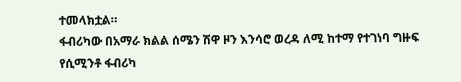ተመላክቷል።
ፋብሪካው በአማራ ክልል ሰሜን ሽዋ ዞን እንሳሮ ወረዳ ለሚ ከተማ የተገነባ ግዙፍ የሲሚንቶ ፋብሪካ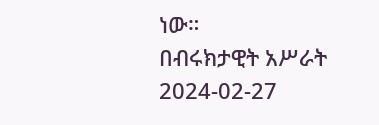ነው።
በብሩክታዊት አሥራት
2024-02-27